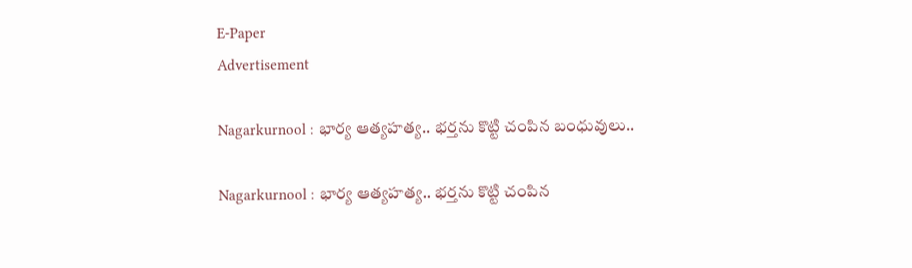E-Paper
Advertisement

Nagarkurnool : భార్య ఆత్యహత్య.. భర్తను కొట్టి చంపిన బంధువులు..

Nagarkurnool : భార్య ఆత్యహత్య.. భర్తను కొట్టి చంపిన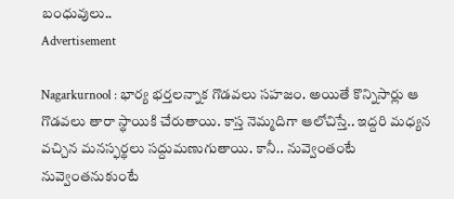బంధువులు..
Advertisement

Nagarkurnool : భార్య భర్తలన్నాక గొడవలు సహజం. అయితే కొన్నిసార్లు ఆ గొడవలు తారా స్థాయికి చేరుతాయి. కాస్త నెమ్మదిగా ఆలోచిస్తే.. ఇద్దరి మధ్యన వచ్చిన మనస్ఫర్థలు సద్దుమణుగుతాయి. కానీ.. నువ్వెంతంటే నువ్వెంతనుకుంటే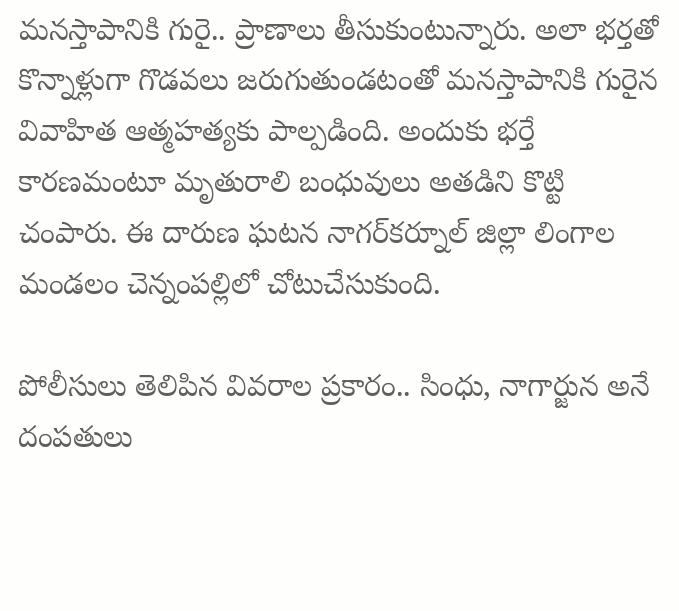మనస్తాపానికి గురై.. ప్రాణాలు తీసుకుంటున్నారు. అలా భర్తతో కొన్నాళ్లుగా గొడవలు జరుగుతుండటంతో మనస్తాపానికి గురైన వివాహిత ఆత్మహత్యకు పాల్పడింది. అందుకు భర్తే కారణమంటూ మృతురాలి బంధువులు అతడిని కొట్టి చంపారు. ఈ దారుణ ఘటన నాగర్‌కర్నూల్‌ జిల్లా లింగాల మండలం చెన్నంపల్లిలో చోటుచేసుకుంది.

పోలీసులు తెలిపిన వివరాల ప్రకారం.. సింధు, నాగార్జున అనే దంపతులు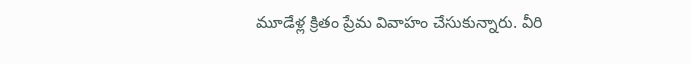మూడేళ్ల క్రితం ప్రేమ వివాహం చేసుకున్నారు. వీరి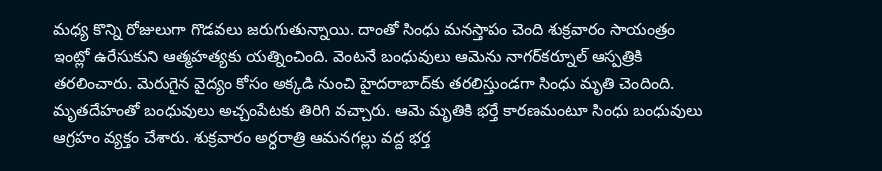మధ్య కొన్ని రోజులుగా గొడవలు జరుగుతున్నాయి. దాంతో సింధు మనస్తాపం చెంది శుక్రవారం సాయంత్రం ఇంట్లో ఉరేసుకుని ఆత్మహత్యకు యత్నించింది. వెంటనే బంధువులు ఆమెను నాగర్‌కర్నూల్‌ ఆస్పత్రికి తరలించారు. మెరుగైన వైద్యం కోసం అక్కడి నుంచి హైదరాబాద్‌కు తరలిస్తుండగా సింధు మృతి చెందింది. మృతదేహంతో బంధువులు అచ్చంపేటకు తిరిగి వచ్చారు. ఆమె మృతికి భర్తే కారణమంటూ సింధు బంధువులు ఆగ్రహం వ్యక్తం చేశారు. శుక్రవారం అర్ధరాత్రి ఆమనగల్లు వద్ద భర్త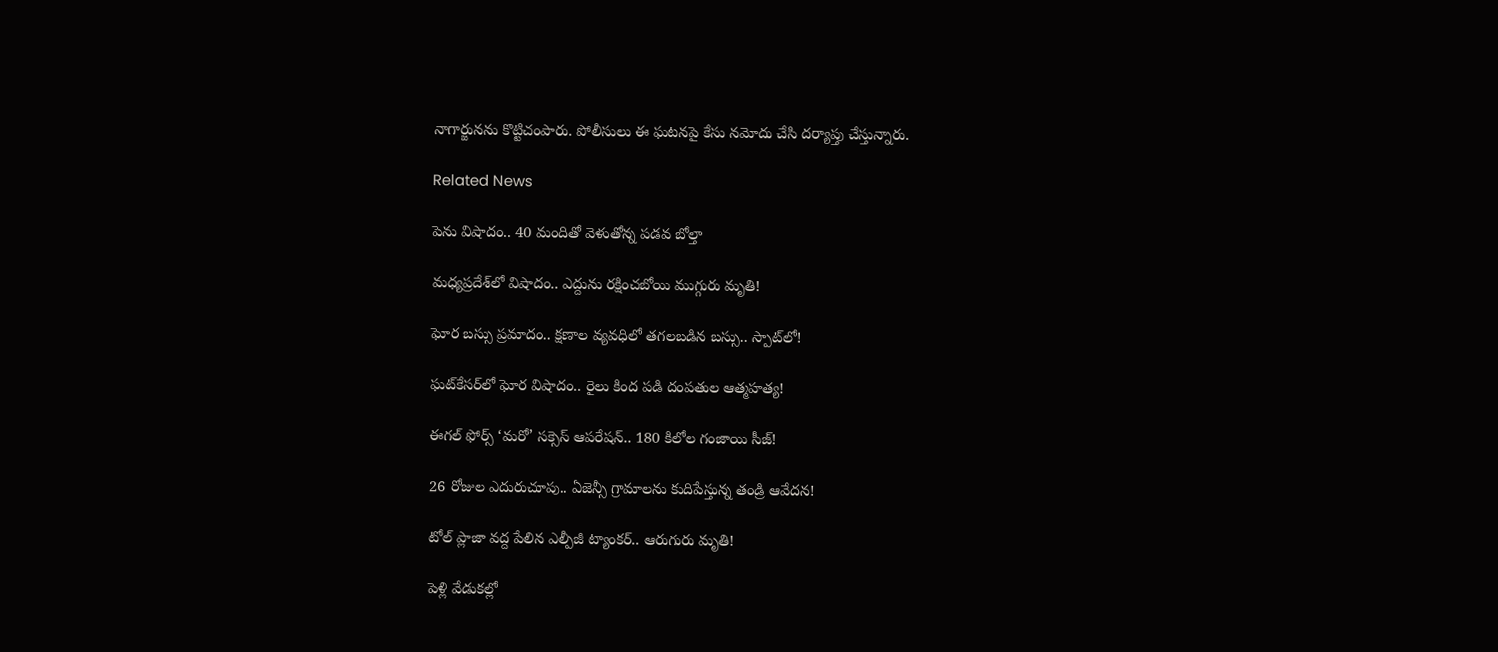నాగార్జునను కొట్టిచంపారు. పోలీసులు ఈ ఘటనపై కేసు నమోదు చేసి దర్యాప్తు చేస్తున్నారు.

Related News

పెను విషాదం.. 40 మందితో వెళుతోన్న ప‌డ‌వ బోల్తా

మధ్యప్రదేశ్‌లో విషాదం.. ఎద్దును రక్షించబోయి ముగ్గురు మృతి!

ఘోర బస్సు ప్రమాదం.. క్షణాల వ్యవధిలో తగలబడిన బస్సు.. స్పాట్‌లో!

ఘట్‌కేసర్‌లో ఘోర విషాదం.. రైలు కింద పడి దంపతుల ఆత్మహత్య!

ఈగల్ ఫోర్స్ ‘మరో’ సక్సెస్ ఆపరేషన్.. 180 కిలోల గంజాయి సీజ్!

26 రోజుల ఎదురుచూపు.. ఏజెన్సీ గ్రామాలను కుదిపేస్తున్న తండ్రి ఆవేదన!

టోల్ ప్లాజా వద్ద పేలిన ఎల్పీజీ ట్యాంకర్.. ఆరుగురు మృతి!

పెళ్లి వేడుకల్లో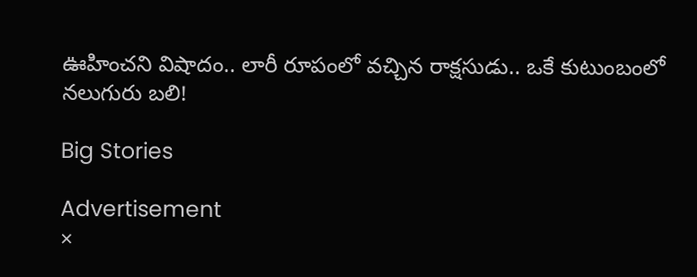ఊహించని విషాదం.. లారీ రూపంలో వచ్చిన రాక్షసుడు.. ఒకే కుటుంబంలో నలుగురు బలి!

Big Stories

Advertisement
×